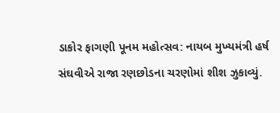ડાકોર ફાગણી પૂનમ મહોત્સવ: નાયબ મુખ્યમંત્રી હર્ષ સંઘવીએ રાજા રણછોડના ચરણોમાં શીશ ઝુકાવ્યું.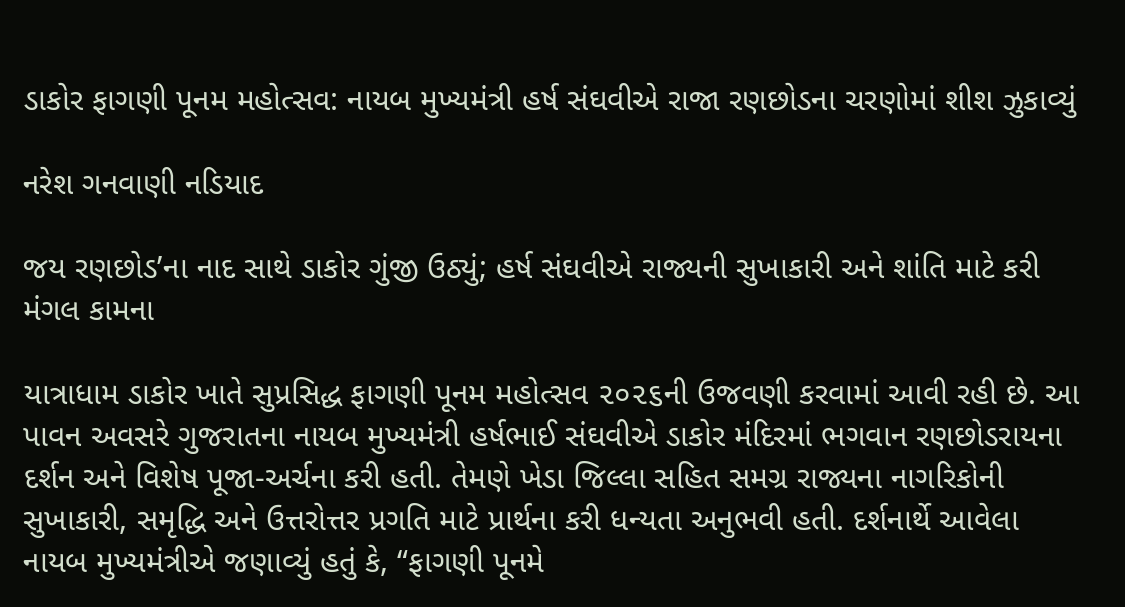ડાકોર ફાગણી પૂનમ મહોત્સવ: નાયબ મુખ્યમંત્રી હર્ષ સંઘવીએ રાજા રણછોડના ચરણોમાં શીશ ઝુકાવ્યું

નરેશ ગનવાણી નડિયાદ

જય રણછોડ’ના નાદ સાથે ડાકોર ગુંજી ઉઠ્યું; હર્ષ સંઘવીએ રાજ્યની સુખાકારી અને શાંતિ માટે કરી મંગલ કામના

યાત્રાધામ ડાકોર ખાતે સુપ્રસિદ્ધ ફાગણી પૂનમ મહોત્સવ ૨૦૨૬ની ઉજવણી કરવામાં આવી રહી છે. આ પાવન અવસરે ગુજરાતના નાયબ મુખ્યમંત્રી હર્ષભાઈ સંઘવીએ ડાકોર મંદિરમાં ભગવાન રણછોડરાયના દર્શન અને વિશેષ પૂજા-અર્ચના કરી હતી. તેમણે ખેડા જિલ્લા સહિત સમગ્ર રાજ્યના નાગરિકોની સુખાકારી, સમૃદ્ધિ અને ઉત્તરોત્તર પ્રગતિ માટે પ્રાર્થના કરી ધન્યતા અનુભવી હતી. દર્શનાર્થે આવેલા નાયબ મુખ્યમંત્રીએ જણાવ્યું હતું કે, “ફાગણી પૂનમે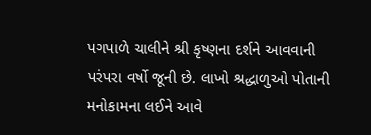પગપાળે ચાલીને શ્રી કૃષ્ણના દર્શને આવવાની પરંપરા વર્ષો જૂની છે. લાખો શ્રદ્ધાળુઓ પોતાની મનોકામના લઈને આવે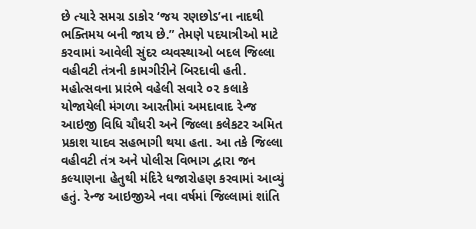છે ત્યારે સમગ્ર ડાકોર ‘જય રણછોડ’ના નાદથી ભક્તિમય બની જાય છે.” તેમણે પદયાત્રીઓ માટે કરવામાં આવેલી સુંદર વ્યવસ્થાઓ બદલ જિલ્લા વહીવટી તંત્રની કામગીરીને બિરદાવી હતી.
મહોત્સવના પ્રારંભે વહેલી સવારે ૦૨ કલાકે યોજાયેલી મંગળા આરતીમાં અમદાવાદ રેન્જ આઇજી વિધિ ચૌધરી અને જિલ્લા કલેકટર અમિત પ્રકાશ યાદવ સહભાગી થયા હતા. આ તકે જિલ્લા વહીવટી તંત્ર અને પોલીસ વિભાગ દ્વારા જન કલ્યાણના હેતુથી મંદિરે ધજારોહણ કરવામાં આવ્યું હતું. રેન્જ આઇજીએ નવા વર્ષમાં જિલ્લામાં શાંતિ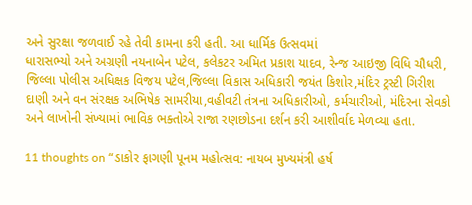અને સુરક્ષા જળવાઈ રહે તેવી કામના કરી હતી. આ ધાર્મિક ઉત્સવમાં
ધારાસભ્યો અને અગ્રણી નયનાબેન પટેલ, કલેકટર અમિત પ્રકાશ યાદવ, રેન્જ આઇજી વિધિ ચૌધરી, જિલ્લા પોલીસ અધિક્ષક વિજય પટેલ,જિલ્લા વિકાસ અધિકારી જયંત કિશોર,મંદિર ટ્રસ્ટી ગિરીશ દાણી અને વન સંરક્ષક અભિષેક સામરીયા,વહીવટી તંત્રના અધિકારીઓ, કર્મચારીઓ, મંદિરના સેવકો અને લાખોની સંખ્યામાં ભાવિક ભક્તોએ રાજા રણછોડના દર્શન કરી આશીર્વાદ મેળવ્યા હતા.

11 thoughts on “ડાકોર ફાગણી પૂનમ મહોત્સવ: નાયબ મુખ્યમંત્રી હર્ષ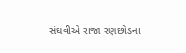સંઘવીએ રાજા રણછોડના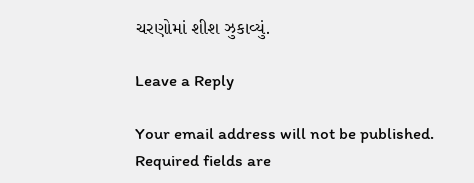ચરણોમાં શીશ ઝુકાવ્યું.

Leave a Reply

Your email address will not be published. Required fields are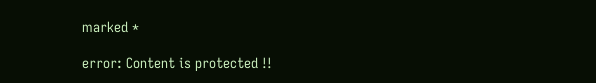marked *

error: Content is protected !!